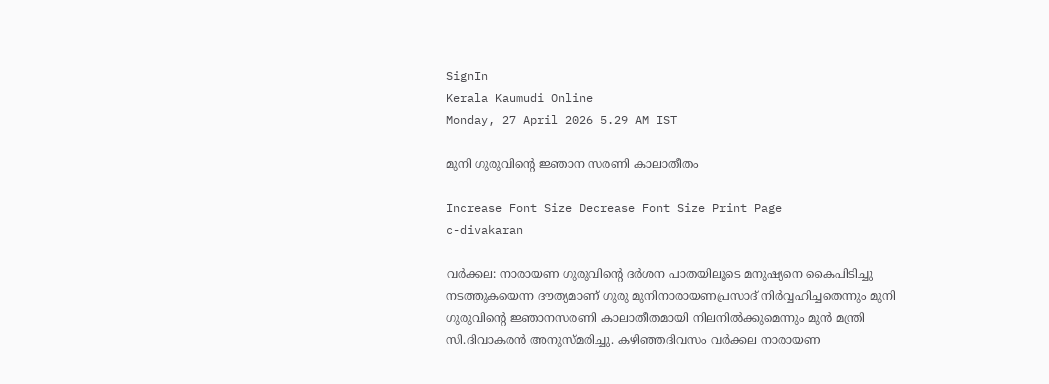SignIn
Kerala Kaumudi Online
Monday, 27 April 2026 5.29 AM IST

മുനി ഗുരുവിന്റെ ജ്ഞാന സരണി കാലാതീതം

Increase Font Size Decrease Font Size Print Page
c-divakaran

വർക്കല: നാരായണ ഗുരുവിന്റെ ദർശന പാതയിലൂടെ മനുഷ്യനെ കൈപിടിച്ചു നടത്തുകയെന്ന ദൗത്യമാണ് ഗുരു മുനിനാരായണപ്രസാദ് നിർവ്വഹിച്ചതെന്നും മുനി ഗുരുവിന്റെ ജ്ഞാനസരണി കാലാതീതമായി നിലനിൽക്കുമെന്നും മുൻ മന്ത്രി സി.ദിവാകരൻ അനുസ്മരിച്ചു. കഴിഞ്ഞദിവസം വർക്കല നാരായണ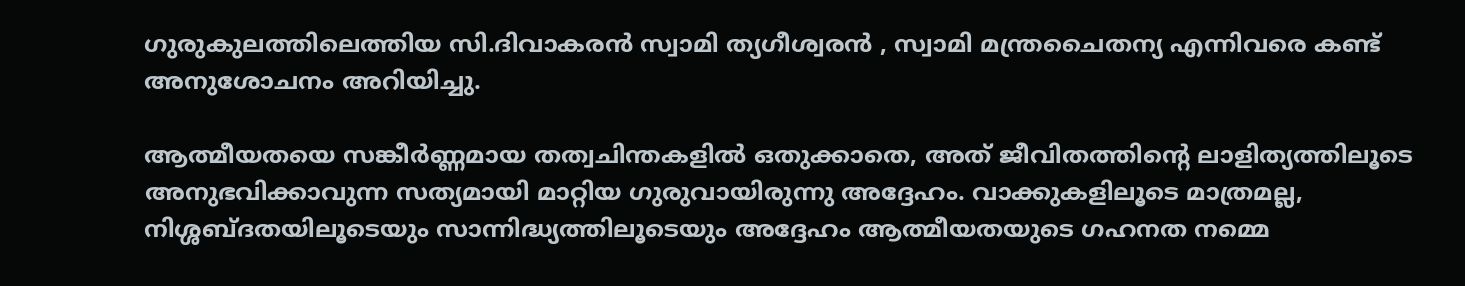ഗുരുകുലത്തിലെത്തിയ സി.ദിവാകരൻ സ്വാമി ത്യഗീശ്വരൻ , സ്വാമി മന്ത്രചൈതന്യ എന്നിവരെ കണ്ട് അനുശോചനം അറിയിച്ചു.

ആത്മീയതയെ സങ്കീർണ്ണമായ തത്വചിന്തകളിൽ ഒതുക്കാതെ, അത് ജീവിതത്തിന്റെ ലാളിത്യത്തിലൂടെ അനുഭവിക്കാവുന്ന സത്യമായി മാറ്റിയ ഗുരുവായിരുന്നു അദ്ദേഹം. വാക്കുകളിലൂടെ മാത്രമല്ല, നിശ്ശബ്ദതയിലൂടെയും സാന്നിദ്ധ്യത്തിലൂടെയും അദ്ദേഹം ആത്മീയതയുടെ ഗഹനത നമ്മെ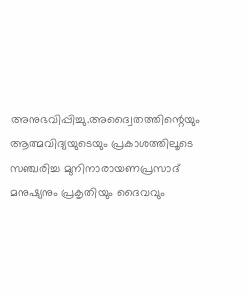അനുഭവിപ്പിച്ചു.അദ്വൈതത്തിന്റെയും ആത്മവിദ്യയുടെയും പ്രകാശത്തിലൂടെ സഞ്ചരിച്ച മുനിനാരായണപ്രസാദ് മനുഷ്യനും പ്രകൃതിയും ദൈവവും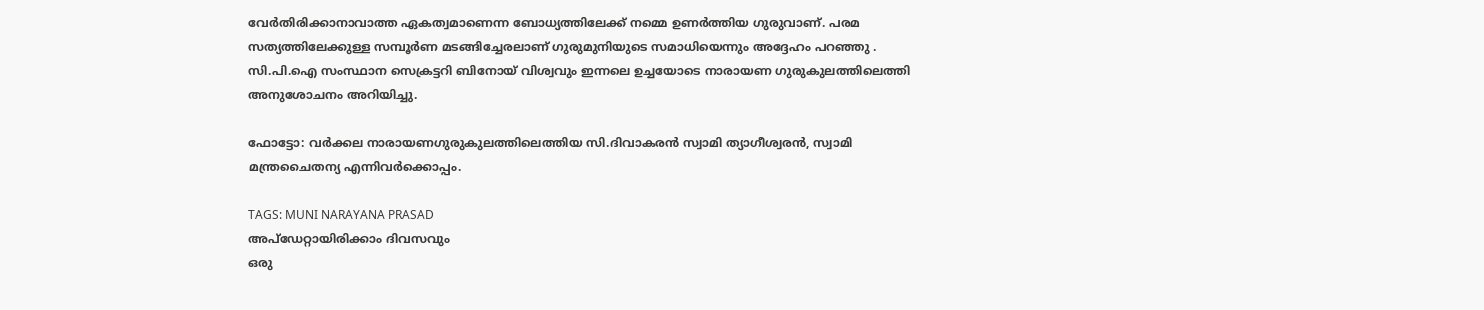വേർതിരിക്കാനാവാത്ത ഏകത്വമാണെന്ന ബോധ്യത്തിലേക്ക് നമ്മെ ഉണർത്തിയ ഗുരുവാണ്. പരമ സത്യത്തിലേക്കുള്ള സമ്പൂർണ മടങ്ങിച്ചേരലാണ് ഗുരുമുനിയുടെ സമാധിയെന്നും അദ്ദേഹം പറഞ്ഞു . സി.പി.ഐ സംസ്ഥാന സെക്രട്ടറി ബിനോയ് വിശ്വവും ഇന്നലെ ഉച്ചയോടെ നാരായണ ഗുരുകുലത്തിലെത്തി അനുശോചനം അറിയിച്ചു.

ഫോട്ടോ: വർക്കല നാരായണഗുരുകുലത്തിലെത്തിയ സി.ദിവാകരൻ സ്വാമി ത്യാഗീശ്വരൻ, സ്വാമി മന്ത്രചൈതന്യ എന്നിവർക്കൊപ്പം.

TAGS: MUNI NARAYANA PRASAD
അപ്ഡേറ്റായിരിക്കാം ദിവസവും
ഒരു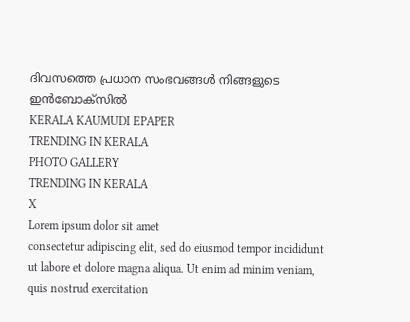ദിവസത്തെ പ്രധാന സംഭവങ്ങൾ നിങ്ങളുടെ ഇൻബോക്സിൽ
KERALA KAUMUDI EPAPER
TRENDING IN KERALA
PHOTO GALLERY
TRENDING IN KERALA
X
Lorem ipsum dolor sit amet
consectetur adipiscing elit, sed do eiusmod tempor incididunt ut labore et dolore magna aliqua. Ut enim ad minim veniam, quis nostrud exercitation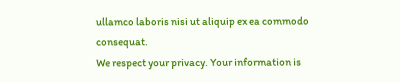ullamco laboris nisi ut aliquip ex ea commodo consequat.
We respect your privacy. Your information is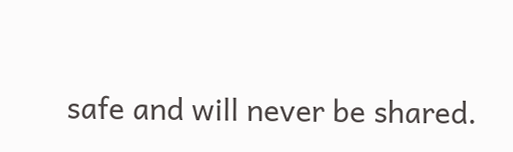safe and will never be shared.